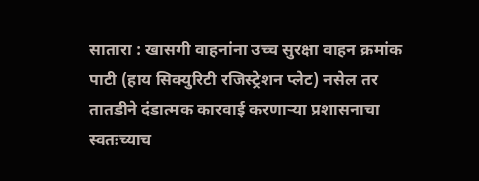सातारा : खासगी वाहनांना उच्च सुरक्षा वाहन क्रमांक पाटी (हाय सिक्युरिटी रजिस्ट्रेशन प्लेट) नसेल तर तातडीने दंडात्मक कारवाई करणाऱ्या प्रशासनाचा स्वतःच्याच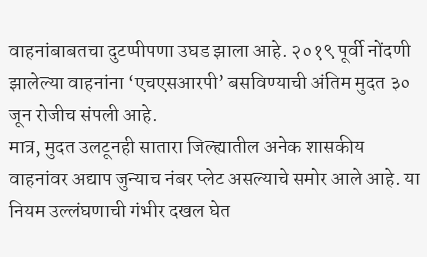वाहनांबाबतचा दुटप्पीपणा उघड झाला आहे. २०१९ पूर्वी नोंदणी झालेल्या वाहनांना ‘एचएसआरपी’ बसविण्याची अंतिम मुदत ३० जून रोजीच संपली आहे.
मात्र, मुदत उलटूनही सातारा जिल्ह्यातील अनेक शासकीय वाहनांवर अद्याप जुन्याच नंबर प्लेट असल्याचे समोर आले आहे. या नियम उल्लंघणाची गंभीर दखल घेत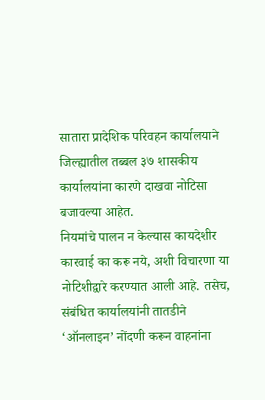सातारा प्रादेशिक परिवहन कार्यालयाने जिल्ह्यातील तब्बल ३७ शासकीय कार्यालयांना कारणे दाखवा नोटिसा बजावल्या आहेत.
नियमांचे पालन न केल्यास कायदेशीर कारवाई का करू नये, अशी विचारणा या नोटिशीद्वारे करण्यात आली आहे. तसेच, संबंधित कार्यालयांनी तातडीने ‘ऑनलाइन’ नोंदणी करून वाहनांना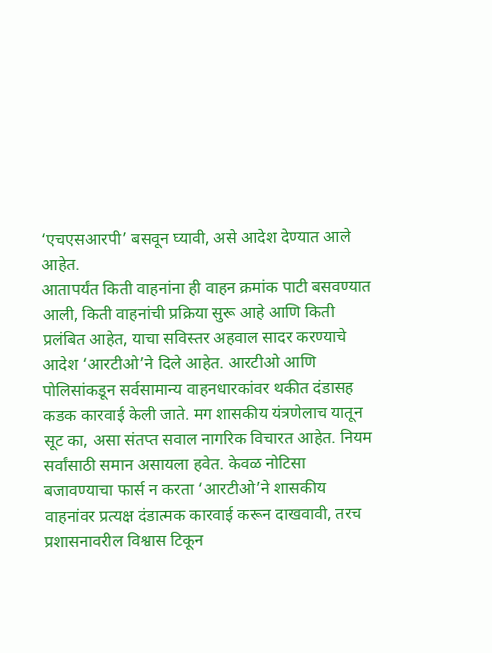‘एचएसआरपी’ बसवून घ्यावी, असे आदेश देण्यात आले आहेत.
आतापर्यंत किती वाहनांना ही वाहन क्रमांक पाटी बसवण्यात आली, किती वाहनांची प्रक्रिया सुरू आहे आणि किती प्रलंबित आहेत, याचा सविस्तर अहवाल सादर करण्याचे आदेश ‘आरटीओ’ने दिले आहेत. आरटीओ आणि पोलिसांकडून सर्वसामान्य वाहनधारकांवर थकीत दंडासह कडक कारवाई केली जाते. मग शासकीय यंत्रणेलाच यातून सूट का, असा संतप्त सवाल नागरिक विचारत आहेत. नियम सर्वांसाठी समान असायला हवेत. केवळ नोटिसा बजावण्याचा फार्स न करता ‘आरटीओ’ने शासकीय वाहनांवर प्रत्यक्ष दंडात्मक कारवाई करून दाखवावी, तरच प्रशासनावरील विश्वास टिकून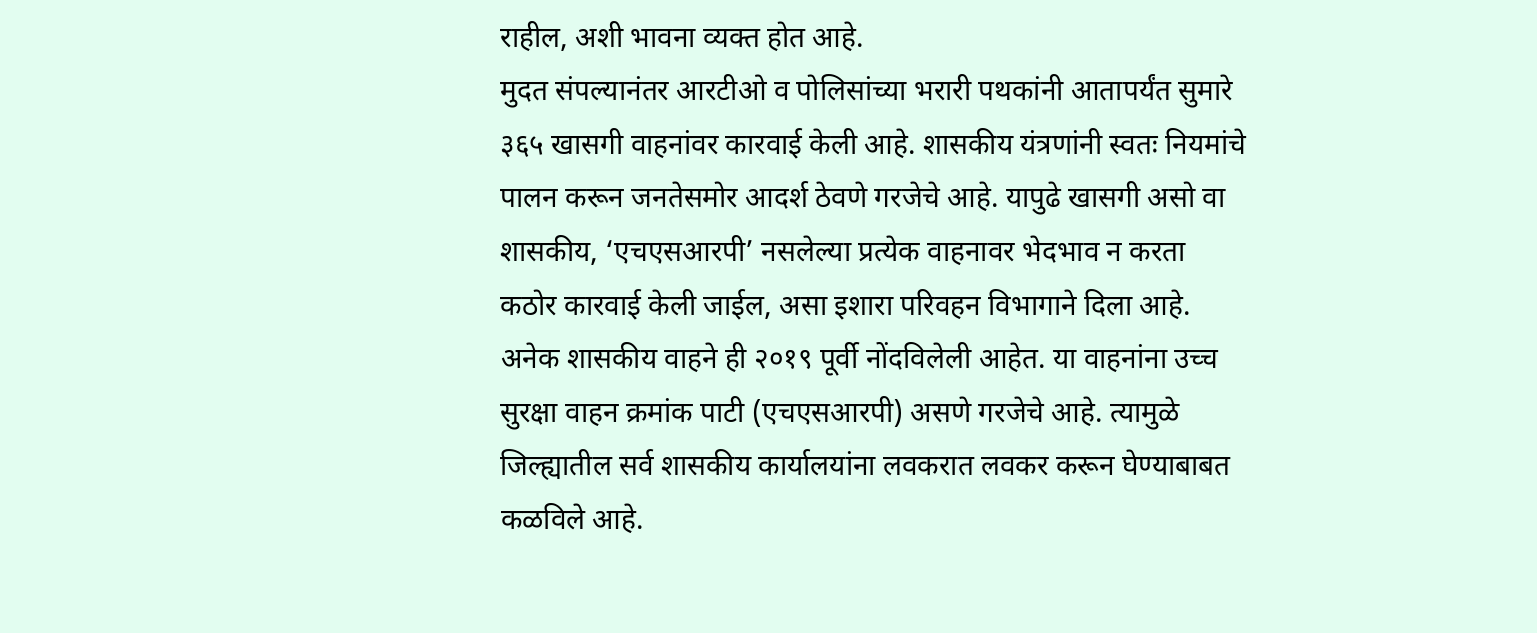राहील, अशी भावना व्यक्त होत आहे.
मुदत संपल्यानंतर आरटीओ व पोलिसांच्या भरारी पथकांनी आतापर्यंत सुमारे ३६५ खासगी वाहनांवर कारवाई केली आहे. शासकीय यंत्रणांनी स्वतः नियमांचे पालन करून जनतेसमोर आदर्श ठेवणे गरजेचे आहे. यापुढे खासगी असो वा शासकीय, ‘एचएसआरपी’ नसलेल्या प्रत्येक वाहनावर भेदभाव न करता कठोर कारवाई केली जाईल, असा इशारा परिवहन विभागाने दिला आहे.
अनेक शासकीय वाहने ही २०१९ पूर्वी नोंदविलेली आहेत. या वाहनांना उच्च सुरक्षा वाहन क्रमांक पाटी (एचएसआरपी) असणे गरजेचे आहे. त्यामुळे जिल्ह्यातील सर्व शासकीय कार्यालयांना लवकरात लवकर करून घेण्याबाबत कळविले आहे.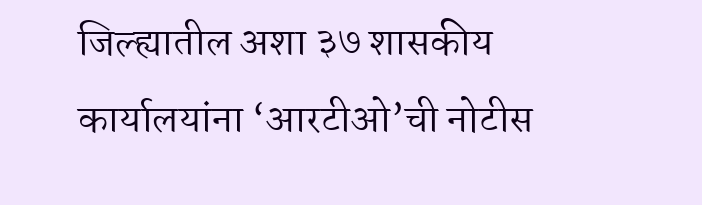जिल्ह्यातील अशा ३७ शासकीय कार्यालयांना ‘आरटीओ’ची नोटीस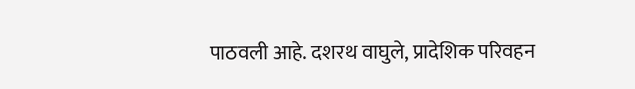पाठवली आहे. दशरथ वाघुले, प्रादेशिक परिवहन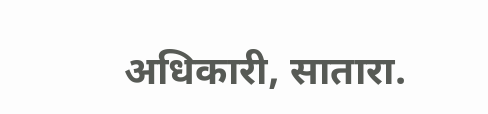अधिकारी, सातारा.